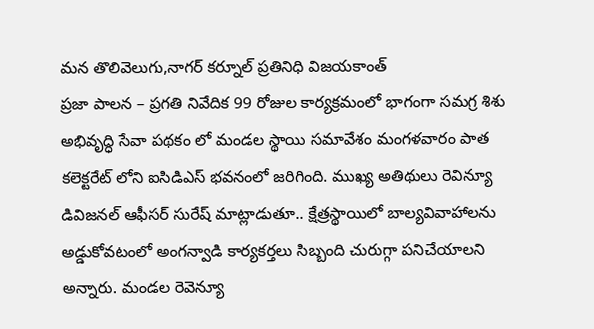మన తొలివెలుగు,నాగర్ కర్నూల్ ప్రతినిధి విజయకాంత్
ప్రజా పాలన – ప్రగతి నివేదిక 99 రోజుల కార్యక్రమంలో భాగంగా సమగ్ర శిశు అభివృద్ధి సేవా పథకం లో మండల స్థాయి సమావేశం మంగళవారం పాత కలెక్టరేట్ లోని ఐసిడిఎస్ భవనంలో జరిగింది. ముఖ్య అతిథులు రెవిన్యూ డివిజనల్ ఆఫీసర్ సురేష్ మాట్లాడుతూ.. క్షేత్రస్థాయిలో బాల్యవివాహాలను అడ్డుకోవటంలో అంగన్వాడి కార్యకర్తలు సిబ్బంది చురుగ్గా పనిచేయాలని అన్నారు. మండల రెవెన్యూ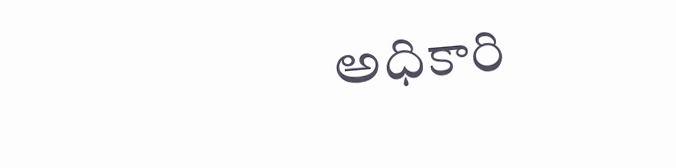అధికారి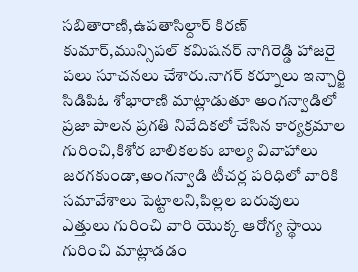సబితారాణి,ఉపతాసిల్దార్ కిరణ్ కుమార్,మున్సిపల్ కమిషనర్ నాగిరెడ్డి హాజరై పలు సూచనలు చేశారు.నాగర్ కర్నూలు ఇన్చార్జి సిడిపిఓ శోభారాణి మాట్లాడుతూ అంగన్వాడిలో ప్రజా పాలన ప్రగతి నివేదికలో చేసిన కార్యక్రమాల గురించి,కిశోర బాలికలకు బాల్య వివాహాలు జరగకుండా,అంగన్వాడి టీచర్ల పరిధిలో వారికి సమావేశాలు పెట్టాలని,పిల్లల బరువులు ఎత్తులు గురించి వారి యొక్క ఆరోగ్య స్థాయి గురించి మాట్లాడడం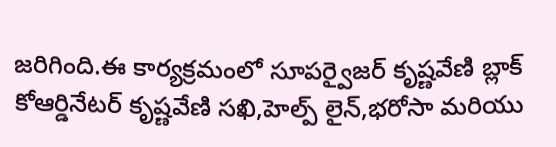జరిగింది.ఈ కార్యక్రమంలో సూపర్వైజర్ కృష్ణవేణి బ్లాక్ కోఆర్డినేటర్ కృష్ణవేణి సఖి,హెల్ప్ లైన్,భరోసా మరియు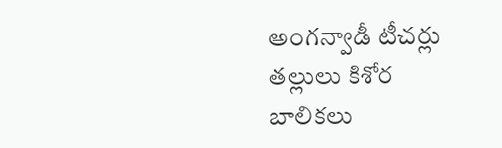అంగన్వాడీ టీచర్లు తల్లులు కిశోర బాలికలు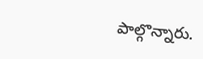పాల్గొన్నారు.